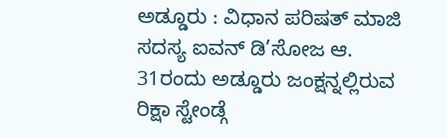ಅಡ್ಡೂರು : ವಿಧಾನ ಪರಿಷತ್ ಮಾಜಿ ಸದಸ್ಯ ಐವನ್ ಡಿ’ಸೋಜ ಆ. 31ರಂದು ಅಡ್ಡೂರು ಜಂಕ್ಷನ್ನಲ್ಲಿರುವ ರಿಕ್ಷಾ ಸ್ಟೇಂಡ್ಗೆ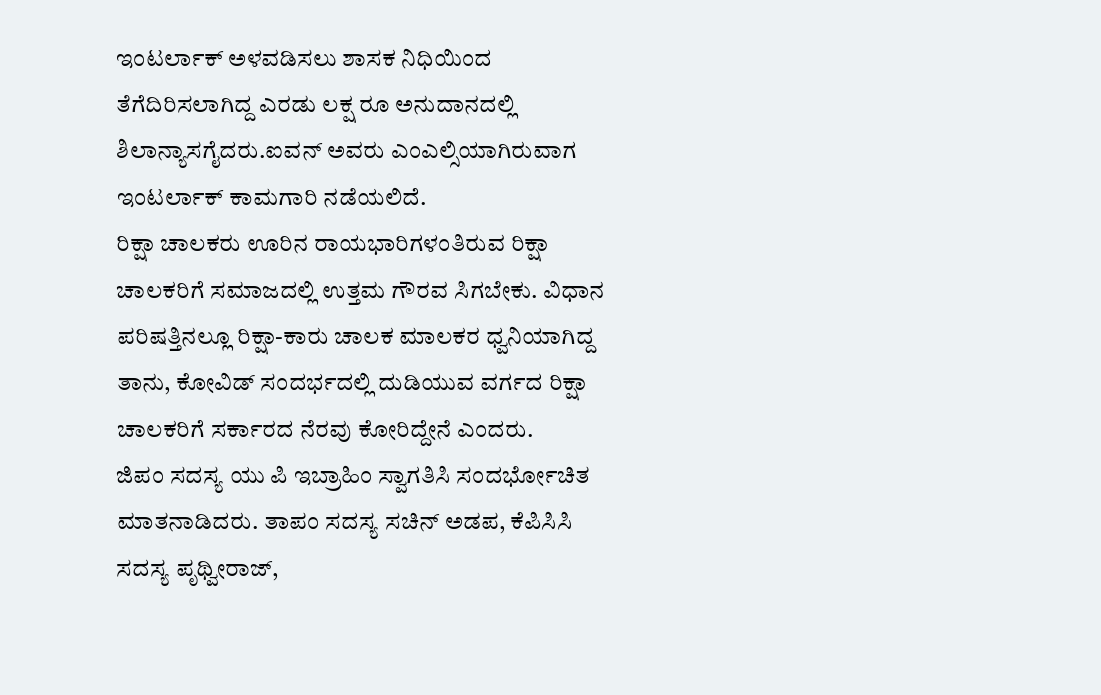ಇಂಟರ್ಲಾಕ್ ಅಳವಡಿಸಲು ಶಾಸಕ ನಿಧಿಯಿಂದ ತೆಗೆದಿರಿಸಲಾಗಿದ್ದ ಎರಡು ಲಕ್ಷ ರೂ ಅನುದಾನದಲ್ಲಿ ಶಿಲಾನ್ಯಾಸಗೈದರು.ಐವನ್ ಅವರು ಎಂಎಲ್ಸಿಯಾಗಿರುವಾಗ ಇಂಟರ್ಲಾಕ್ ಕಾಮಗಾರಿ ನಡೆಯಲಿದೆ.
ರಿಕ್ಷಾ ಚಾಲಕರು ಊರಿನ ರಾಯಭಾರಿಗಳಂತಿರುವ ರಿಕ್ಷಾ ಚಾಲಕರಿಗೆ ಸಮಾಜದಲ್ಲಿ ಉತ್ತಮ ಗೌರವ ಸಿಗಬೇಕು. ವಿಧಾನ ಪರಿಷತ್ತಿನಲ್ಲೂ ರಿಕ್ಷಾ-ಕಾರು ಚಾಲಕ ಮಾಲಕರ ಧ್ವನಿಯಾಗಿದ್ದ ತಾನು, ಕೋವಿಡ್ ಸಂದರ್ಭದಲ್ಲಿ ದುಡಿಯುವ ವರ್ಗದ ರಿಕ್ಷಾ ಚಾಲಕರಿಗೆ ಸರ್ಕಾರದ ನೆರವು ಕೋರಿದ್ದೇನೆ ಎಂದರು.
ಜಿಪಂ ಸದಸ್ಯ ಯು ಪಿ ಇಬ್ರಾಹಿಂ ಸ್ವಾಗತಿಸಿ ಸಂದರ್ಭೋಚಿತ ಮಾತನಾಡಿದರು. ತಾಪಂ ಸದಸ್ಯ ಸಚಿನ್ ಅಡಪ, ಕೆಪಿಸಿಸಿ ಸದಸ್ಯ ಪೃಥ್ವೀರಾಜ್,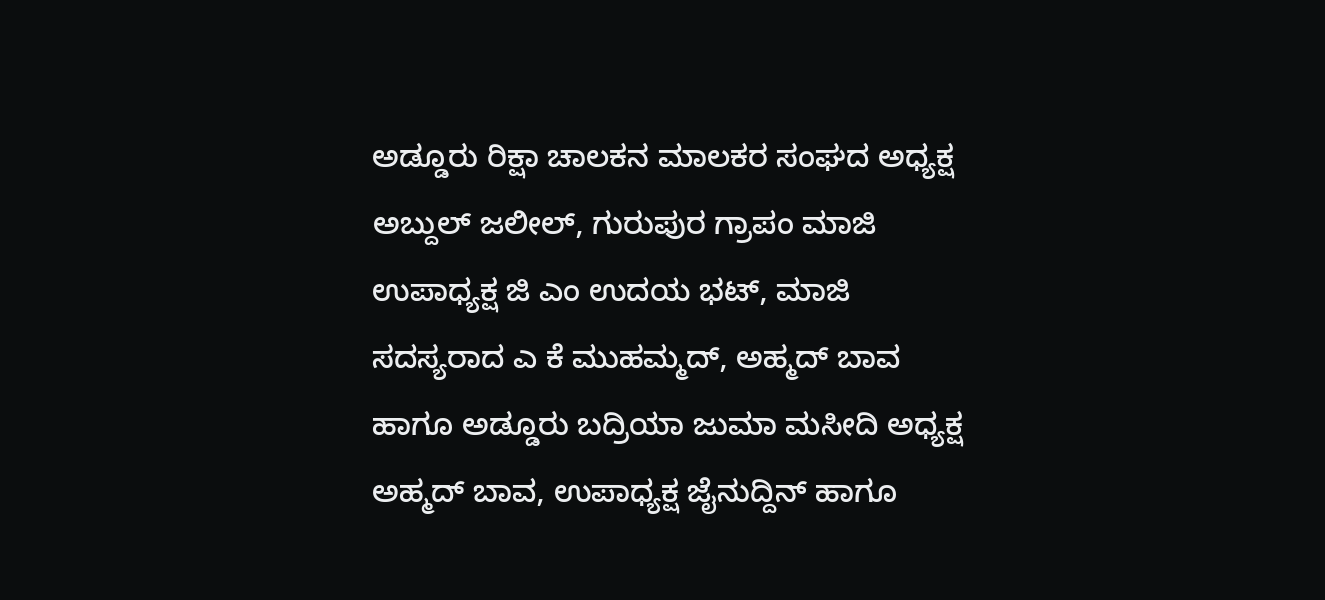ಅಡ್ಡೂರು ರಿಕ್ಷಾ ಚಾಲಕನ ಮಾಲಕರ ಸಂಘದ ಅಧ್ಯಕ್ಷ ಅಬ್ದುಲ್ ಜಲೀಲ್, ಗುರುಪುರ ಗ್ರಾಪಂ ಮಾಜಿ ಉಪಾಧ್ಯಕ್ಷ ಜಿ ಎಂ ಉದಯ ಭಟ್, ಮಾಜಿ ಸದಸ್ಯರಾದ ಎ ಕೆ ಮುಹಮ್ಮದ್, ಅಹ್ಮದ್ ಬಾವ ಹಾಗೂ ಅಡ್ಡೂರು ಬದ್ರಿಯಾ ಜುಮಾ ಮಸೀದಿ ಅಧ್ಯಕ್ಷ ಅಹ್ಮದ್ ಬಾವ, ಉಪಾಧ್ಯಕ್ಷ ಜೈನುದ್ದಿನ್ ಹಾಗೂ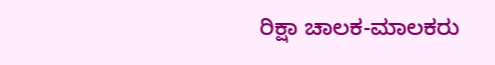ರಿಕ್ಷಾ ಚಾಲಕ-ಮಾಲಕರು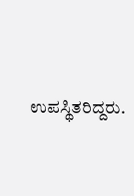ಉಪಸ್ಥಿತರಿದ್ದರು.